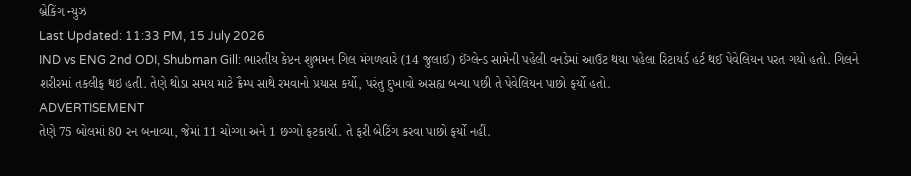બ્રેકિંગ ન્યુઝ
Last Updated: 11:33 PM, 15 July 2026
IND vs ENG 2nd ODI, Shubman Gill: ભારતીય કેપ્ટન શુભમન ગિલ મંગળવારે (14 જુલાઈ) ઈંગ્લેન્ડ સામેની પહેલી વનડેમાં આઉટ થયા પહેલા રિટાયર્ડ હર્ટ થઈ પેવેલિયન પરત ગયો હતો. ગિલને શરીરમાં તકલીફ થઇ હતી. તેણે થોડા સમય માટે ક્રૈમ્પ સાથે રમવાનો પ્રયાસ કર્યો, પરંતુ દુખાવો અસહ્ય બન્યા પછી તે પેવેલિયન પાછો ફર્યો હતો.
ADVERTISEMENT
તેણે 75 બોલમાં 80 રન બનાવ્યા, જેમાં 11 ચોગ્ગા અને 1 છગ્ગો ફટકાર્યા. તે ફરી બેટિંગ કરવા પાછો ફર્યો નહીં.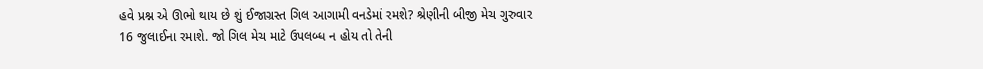હવે પ્રશ્ન એ ઊભો થાય છે શું ઈજાગ્રસ્ત ગિલ આગામી વનડેમાં રમશે? શ્રેણીની બીજી મેચ ગુરુવાર 16 જુલાઈના રમાશે. જો ગિલ મેચ માટે ઉપલબ્ધ ન હોય તો તેની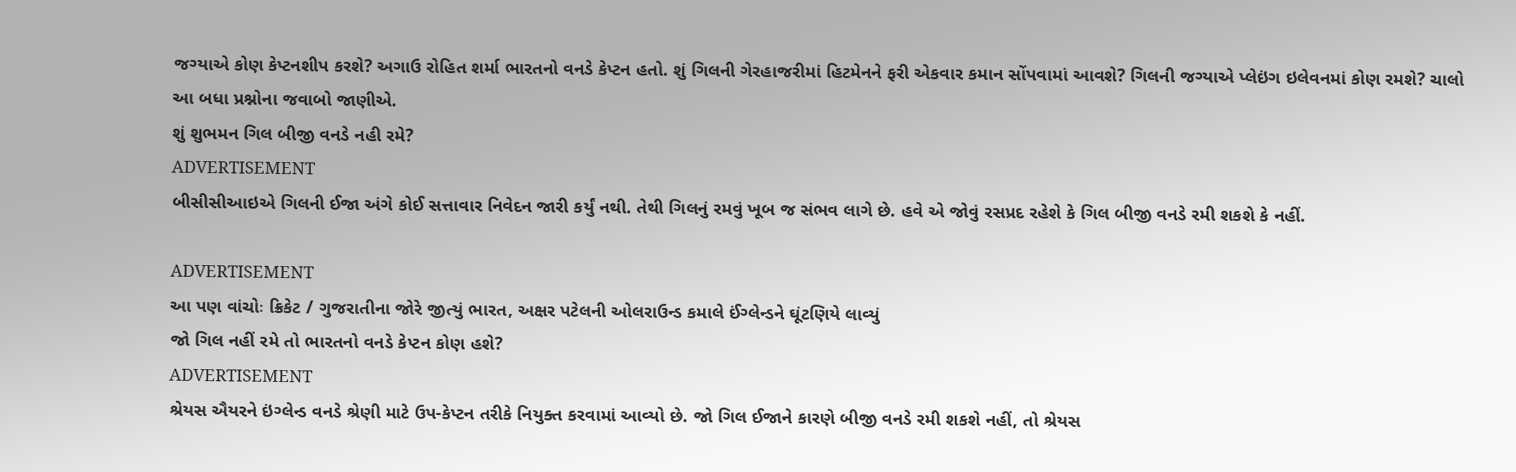જગ્યાએ કોણ કેપ્ટનશીપ કરશે? અગાઉ રોહિત શર્મા ભારતનો વનડે કેપ્ટન હતો. શું ગિલની ગેરહાજરીમાં હિટમેનને ફરી એકવાર કમાન સોંપવામાં આવશે? ગિલની જગ્યાએ પ્લેઇંગ ઇલેવનમાં કોણ રમશે? ચાલો આ બધા પ્રશ્નોના જવાબો જાણીએ.
શું શુભમન ગિલ બીજી વનડે નહી રમે?
ADVERTISEMENT
બીસીસીઆઇએ ગિલની ઈજા અંગે કોઈ સત્તાવાર નિવેદન જારી કર્યું નથી. તેથી ગિલનું રમવું ખૂબ જ સંભવ લાગે છે. હવે એ જોવું રસપ્રદ રહેશે કે ગિલ બીજી વનડે રમી શકશે કે નહીં.

ADVERTISEMENT
આ પણ વાંચોઃ ક્રિકેટ / ગુજરાતીના જોરે જીત્યું ભારત, અક્ષર પટેલની ઓલરાઉન્ડ કમાલે ઈંગ્લેન્ડને ઘૂંટણિયે લાવ્યું
જો ગિલ નહીં રમે તો ભારતનો વનડે કેપ્ટન કોણ હશે?
ADVERTISEMENT
શ્રેયસ ઐયરને ઇંગ્લેન્ડ વનડે શ્રેણી માટે ઉપ-કેપ્ટન તરીકે નિયુક્ત કરવામાં આવ્યો છે. જો ગિલ ઈજાને કારણે બીજી વનડે રમી શકશે નહીં, તો શ્રેયસ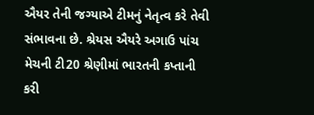ઐયર તેની જગ્યાએ ટીમનું નેતૃત્વ કરે તેવી સંભાવના છે. શ્રેયસ ઐયરે અગાઉ પાંચ મેચની ટી20 શ્રેણીમાં ભારતની કપ્તાની કરી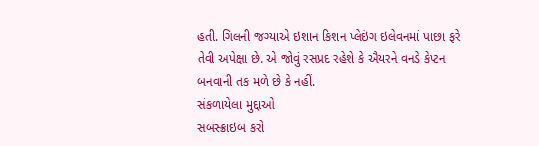હતી. ગિલની જગ્યાએ ઇશાન કિશન પ્લેઇંગ ઇલેવનમાં પાછા ફરે તેવી અપેક્ષા છે. એ જોવું રસપ્રદ રહેશે કે ઐયરને વનડે કેપ્ટન બનવાની તક મળે છે કે નહીં.
સંકળાયેલા મુદ્દાઓ
સબસ્ક્રાઇબ કરો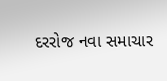દરરોજ નવા સમાચાર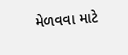મેળવવા માટે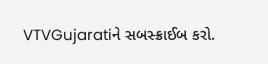VTVGujaratiને સબસ્ક્રાઈબ કરો.